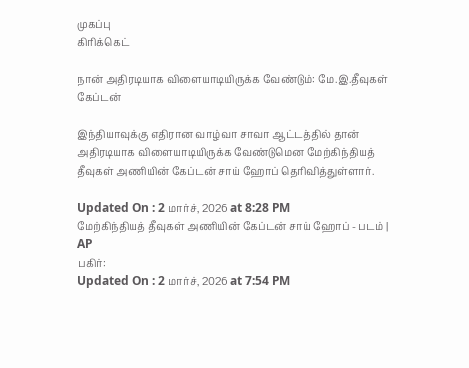முகப்பு
கிரிக்கெட்

நான் அதிரடியாக விளையாடியிருக்க வேண்டும்: மே.இ.தீவுகள் கேப்டன்

இந்தியாவுக்கு எதிரான வாழ்வா சாவா ஆட்டத்தில் தான் அதிரடியாக விளையாடியிருக்க வேண்டுமென மேற்கிந்தியத் தீவுகள் அணியின் கேப்டன் சாய் ஹோப் தெரிவித்துள்ளார்.

Updated On : 2 மார்ச், 2026 at 8:28 PM
மேற்கிந்தியத் தீவுகள் அணியின் கேப்டன் சாய் ஹோப் - படம் | AP
பகிர்:
Updated On : 2 மார்ச், 2026 at 7:54 PM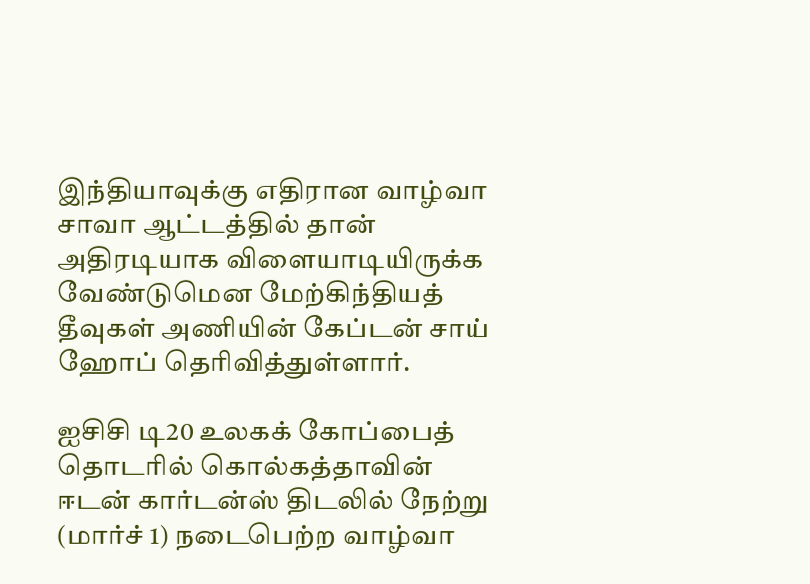இந்தியாவுக்கு எதிரான வாழ்வா சாவா ஆட்டத்தில் தான் அதிரடியாக விளையாடியிருக்க வேண்டுமென மேற்கிந்தியத் தீவுகள் அணியின் கேப்டன் சாய் ஹோப் தெரிவித்துள்ளார்.

ஐசிசி டி20 உலகக் கோப்பைத் தொடரில் கொல்கத்தாவின் ஈடன் கார்டன்ஸ் திடலில் நேற்று (மார்ச் 1) நடைபெற்ற வாழ்வா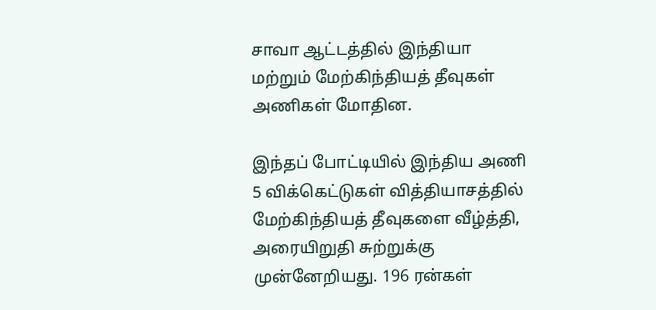சாவா ஆட்டத்தில் இந்தியா மற்றும் மேற்கிந்தியத் தீவுகள் அணிகள் மோதின.

இந்தப் போட்டியில் இந்திய அணி 5 விக்கெட்டுகள் வித்தியாசத்தில் மேற்கிந்தியத் தீவுகளை வீழ்த்தி, அரையிறுதி சுற்றுக்கு முன்னேறியது. 196 ரன்கள்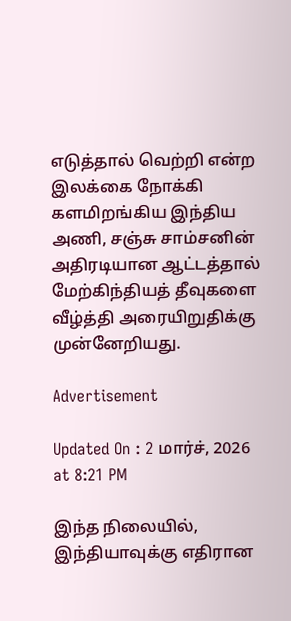எடுத்தால் வெற்றி என்ற இலக்கை நோக்கி களமிறங்கிய இந்திய அணி, சஞ்சு சாம்சனின் அதிரடியான ஆட்டத்தால் மேற்கிந்தியத் தீவுகளை வீழ்த்தி அரையிறுதிக்கு முன்னேறியது.

Advertisement

Updated On : 2 மார்ச், 2026 at 8:21 PM

இந்த நிலையில், இந்தியாவுக்கு எதிரான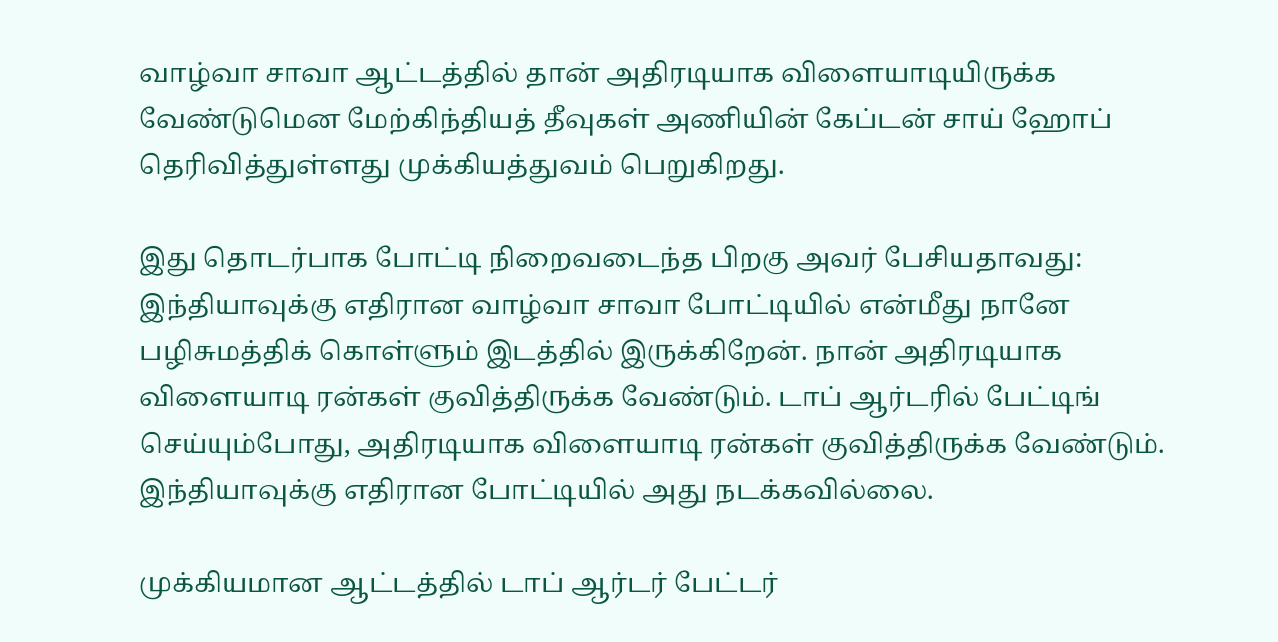வாழ்வா சாவா ஆட்டத்தில் தான் அதிரடியாக விளையாடியிருக்க வேண்டுமென மேற்கிந்தியத் தீவுகள் அணியின் கேப்டன் சாய் ஹோப் தெரிவித்துள்ளது முக்கியத்துவம் பெறுகிறது.

இது தொடர்பாக போட்டி நிறைவடைந்த பிறகு அவர் பேசியதாவது: இந்தியாவுக்கு எதிரான வாழ்வா சாவா போட்டியில் என்மீது நானே பழிசுமத்திக் கொள்ளும் இடத்தில் இருக்கிறேன். நான் அதிரடியாக விளையாடி ரன்கள் குவித்திருக்க வேண்டும். டாப் ஆர்டரில் பேட்டிங் செய்யும்போது, அதிரடியாக விளையாடி ரன்கள் குவித்திருக்க வேண்டும். இந்தியாவுக்கு எதிரான போட்டியில் அது நடக்கவில்லை.

முக்கியமான ஆட்டத்தில் டாப் ஆர்டர் பேட்டர்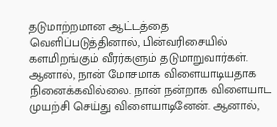தடுமாற்றமான ஆட்டத்தை வெளிப்படுத்தினால், பின்வரிசையில் களமிறங்கும் வீரர்களும் தடுமாறுவார்கள். ஆனால், நான் மோசமாக விளையாடியதாக நினைக்கவில்லை. நான் நன்றாக விளையாட முயற்சி செய்து விளையாடினேன். ஆனால்,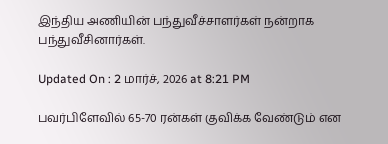இந்திய அணியின் பந்துவீச்சாளர்கள் நன்றாக பந்துவீசினார்கள்.

Updated On : 2 மார்ச், 2026 at 8:21 PM

பவர்பிளேவில் 65-70 ரன்கள் குவிக்க வேண்டும் என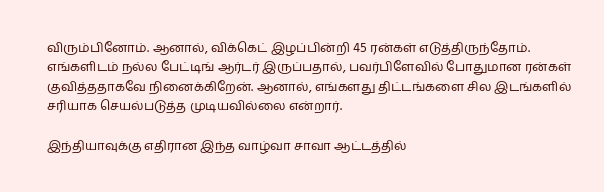விரும்பினோம். ஆனால், விக்கெட் இழப்பின்றி 45 ரன்கள் எடுத்திருந்தோம். எங்களிடம் நல்ல பேட்டிங் ஆர்டர் இருப்பதால், பவர்பிளேவில் போதுமான ரன்கள் குவித்ததாகவே நினைக்கிறேன். ஆனால், எங்களது திட்டங்களை சில இடங்களில் சரியாக செயல்படுத்த முடியவில்லை என்றார்.

இந்தியாவுக்கு எதிரான இந்த வாழ்வா சாவா ஆட்டத்தில்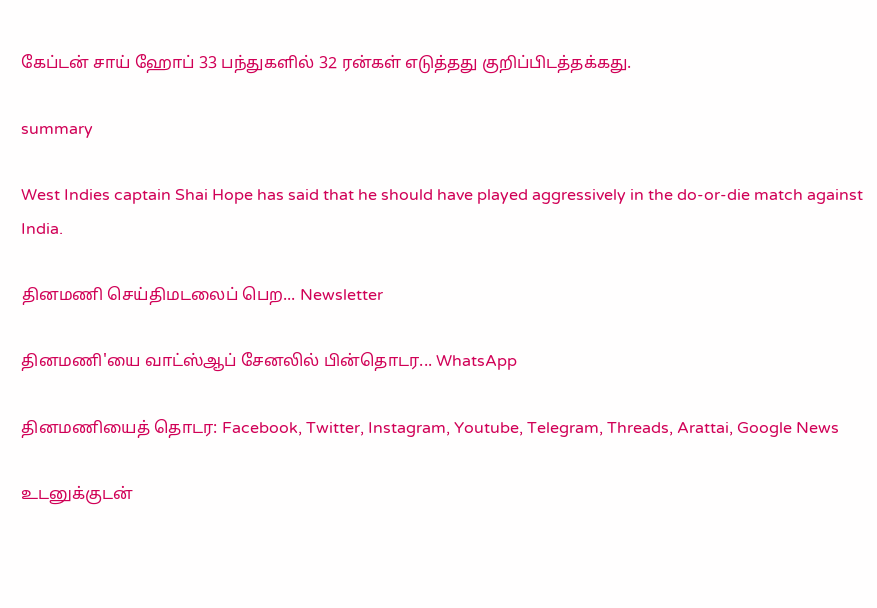கேப்டன் சாய் ஹோப் 33 பந்துகளில் 32 ரன்கள் எடுத்தது குறிப்பிடத்தக்கது.

summary

West Indies captain Shai Hope has said that he should have played aggressively in the do-or-die match against India.

தினமணி செய்திமடலைப் பெற... Newsletter

தினமணி'யை வாட்ஸ்ஆப் சேனலில் பின்தொடர... WhatsApp

தினமணியைத் தொடர: Facebook, Twitter, Instagram, Youtube, Telegram, Threads, Arattai, Google News

உடனுக்குடன்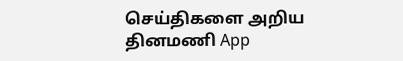செய்திகளை அறிய தினமணி App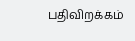பதிவிறக்கம்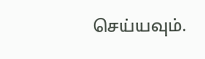செய்யவும்.